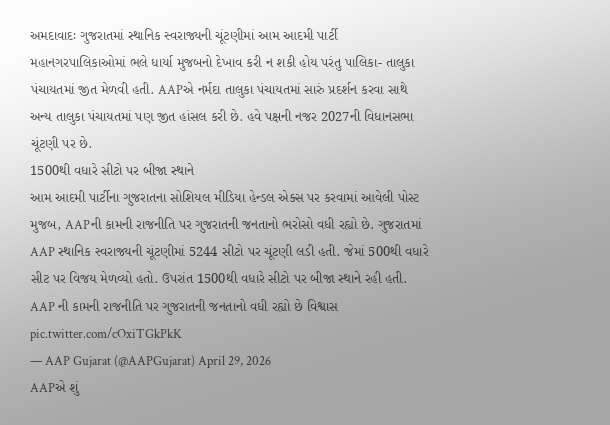અમદાવાદઃ ગુજરાતમાં સ્થાનિક સ્વરાજ્યની ચૂંટણીમાં આમ આદમી પાર્ટી મહાનગરપાલિકાઓમાં ભલે ધાર્યા મુજબનો દેખાવ કરી ન શકી હોય પરંતુ પાલિકા- તાલુકા પંચાયતમાં જીત મેળવી હતી. AAPએ નર્મદા તાલુકા પંચાયતમાં સારું પ્રદર્શન કરવા સાથે અન્ય તાલુકા પંચાયતમાં પણ જીત હાંસલ કરી છે. હવે પક્ષની નજર 2027ની વિધાનસભા ચૂંટણી પર છે.
1500થી વધારે સીટો પર બીજા સ્થાને
આમ આદમી પાર્ટીના ગુજરાતના સોશિયલ મીડિયા હેન્ડલ એક્સ પર કરવામાં આવેલી પોસ્ટ મુજબ, AAPની કામની રાજનીતિ પર ગુજરાતની જનતાનો ભરોસો વધી રહ્યો છે. ગુજરાતમાં AAP સ્થાનિક સ્વરાજ્યની ચૂંટણીમાં 5244 સીટો પર ચૂંટણી લડી હતી. જેમાં 500થી વધારે સીટ પર વિજય મેળવ્યો હતો. ઉપરાંત 1500થી વધારે સીટો પર બીજા સ્થાને રહી હતી.
AAP ની કામની રાજનીતિ પર ગુજરાતની જનતાનો વધી રહ્યો છે વિશ્વાસ pic.twitter.com/cOxiTGkPkK
— AAP Gujarat (@AAPGujarat) April 29, 2026
AAPએ શું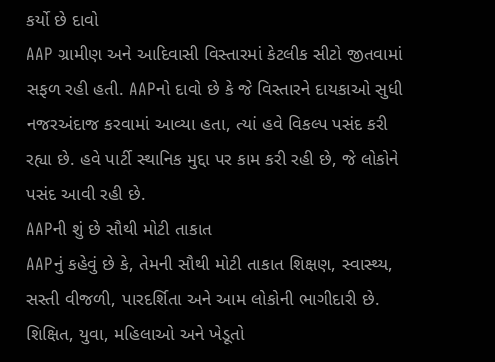કર્યો છે દાવો
AAP ગ્રામીણ અને આદિવાસી વિસ્તારમાં કેટલીક સીટો જીતવામાં સફળ રહી હતી. AAPનો દાવો છે કે જે વિસ્તારને દાયકાઓ સુધી નજરઅંદાજ કરવામાં આવ્યા હતા, ત્યાં હવે વિકલ્પ પસંદ કરી રહ્યા છે. હવે પાર્ટી સ્થાનિક મુદ્દા પર કામ કરી રહી છે, જે લોકોને પસંદ આવી રહી છે.
AAPની શું છે સૌથી મોટી તાકાત
AAPનું કહેવું છે કે, તેમની સૌથી મોટી તાકાત શિક્ષણ, સ્વાસ્થ્ય, સસ્તી વીજળી, પારદર્શિતા અને આમ લોકોની ભાગીદારી છે. શિક્ષિત, યુવા, મહિલાઓ અને ખેડૂતો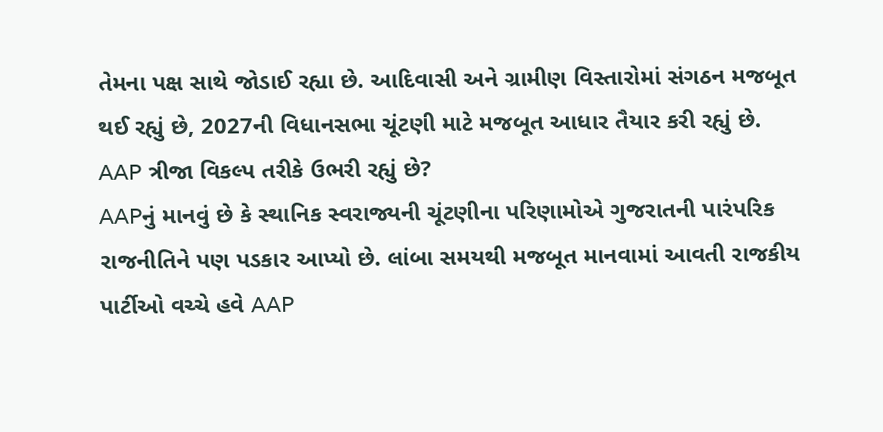તેમના પક્ષ સાથે જોડાઈ રહ્યા છે. આદિવાસી અને ગ્રામીણ વિસ્તારોમાં સંગઠન મજબૂત થઈ રહ્યું છે, 2027ની વિધાનસભા ચૂંટણી માટે મજબૂત આધાર તૈયાર કરી રહ્યું છે.
AAP ત્રીજા વિકલ્પ તરીકે ઉભરી રહ્યું છે?
AAPનું માનવું છે કે સ્થાનિક સ્વરાજ્યની ચૂંટણીના પરિણામોએ ગુજરાતની પારંપરિક રાજનીતિને પણ પડકાર આપ્યો છે. લાંબા સમયથી મજબૂત માનવામાં આવતી રાજકીય પાર્ટીઓ વચ્ચે હવે AAP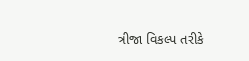ત્રીજા વિકલ્પ તરીકે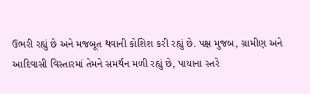ઉભરી રહ્યું છે અને મજબૂત થવાની કોશિશ કરી રહ્યું છે. પક્ષ મુજબ, ગ્રામીણ અને આદિવાસી વિસ્તારમાં તેમને સમર્થન મળી રહ્યું છે, પાયાના સ્તરે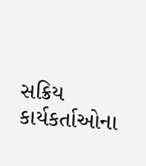સક્રિય કાર્યકર્તાઓના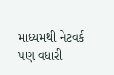માધ્યમથી નેટવર્ક પણ વધારી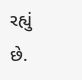રહ્યું છે.